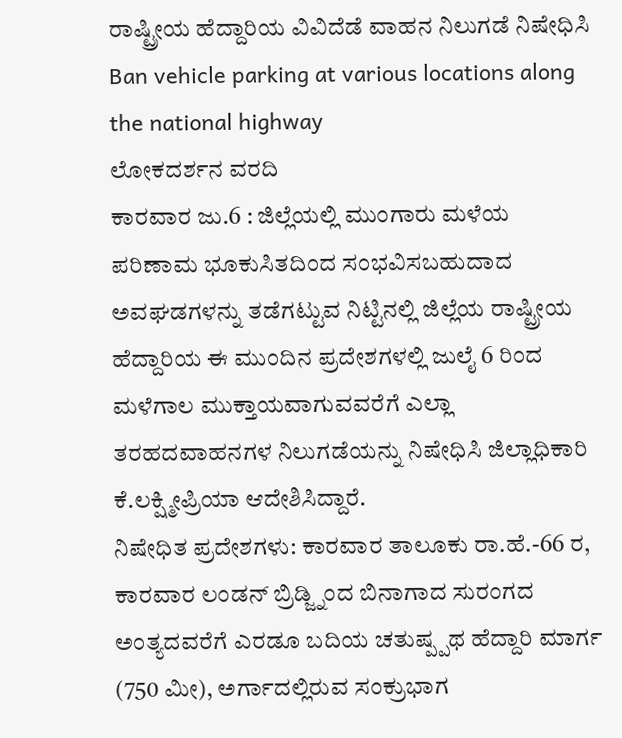ರಾಷ್ಟ್ರೀಯ ಹೆದ್ದಾರಿಯ ವಿವಿದೆಡೆ ವಾಹನ ನಿಲುಗಡೆ ನಿಷೇಧಿಸಿ
Ban vehicle parking at various locations along the national highway
ಲೋಕದರ್ಶನ ವರದಿ
ಕಾರವಾರ ಜು.6 : ಜಿಲ್ಲೆಯಲ್ಲಿ ಮುಂಗಾರು ಮಳೆಯ ಪರಿಣಾಮ ಭೂಕುಸಿತದಿಂದ ಸಂಭವಿಸಬಹುದಾದ ಅವಘಡಗಳನ್ನು ತಡೆಗಟ್ಟುವ ನಿಟ್ಟಿನಲ್ಲಿ ಜಿಲ್ಲೆಯ ರಾಷ್ಟ್ರೀಯ ಹೆದ್ದಾರಿಯ ಈ ಮುಂದಿನ ಪ್ರದೇಶಗಳಲ್ಲಿ ಜುಲೈ 6 ರಿಂದ ಮಳೆಗಾಲ ಮುಕ್ತಾಯವಾಗುವವರೆಗೆ ಎಲ್ಲಾ ತರಹದವಾಹನಗಳ ನಿಲುಗಡೆಯನ್ನು ನಿಷೇಧಿಸಿ ಜಿಲ್ಲಾಧಿಕಾರಿ ಕೆ.ಲಕ್ಷ್ಮೀಪ್ರಿಯಾ ಆದೇಶಿಸಿದ್ದಾರೆ.
ನಿಷೇಧಿತ ಪ್ರದೇಶಗಳು: ಕಾರವಾರ ತಾಲೂಕು ರಾ.ಹೆ.-66 ರ, ಕಾರವಾರ ಲಂಡನ್ ಬ್ರಿಡ್ಜ್ನಿಂದ ಬಿನಾಗಾದ ಸುರಂಗದ ಅಂತ್ಯದವರೆಗೆ ಎರಡೂ ಬದಿಯ ಚತುಷ್ಪ್ಪಥ ಹೆದ್ದಾರಿ ಮಾರ್ಗ (750 ಮೀ), ಅರ್ಗಾದಲ್ಲಿರುವ ಸಂಕ್ರುಭಾಗ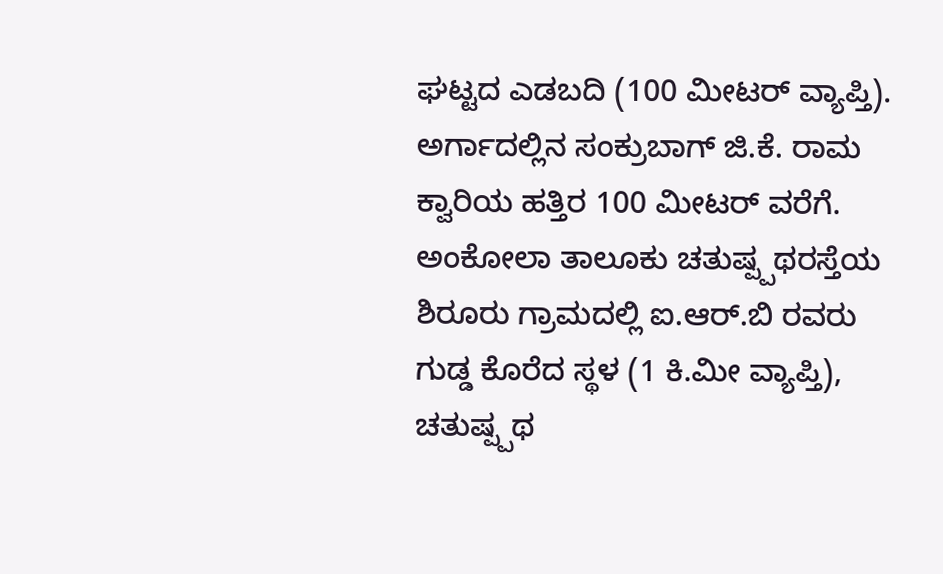ಘಟ್ಟದ ಎಡಬದಿ (100 ಮೀಟರ್ ವ್ಯಾಪ್ತಿ). ಅರ್ಗಾದಲ್ಲಿನ ಸಂಕ್ರುಬಾಗ್ ಜಿ.ಕೆ. ರಾಮ ಕ್ವಾರಿಯ ಹತ್ತಿರ 100 ಮೀಟರ್ ವರೆಗೆ.
ಅಂಕೋಲಾ ತಾಲೂಕು ಚತುಷ್ಪ್ಪಥರಸ್ತೆಯ ಶಿರೂರು ಗ್ರಾಮದಲ್ಲಿ ಐ.ಆರ್.ಬಿ ರವರು ಗುಡ್ಡ ಕೊರೆದ ಸ್ಥಳ (1 ಕಿ.ಮೀ ವ್ಯಾಪ್ತಿ), ಚತುಷ್ಪ್ಪಥ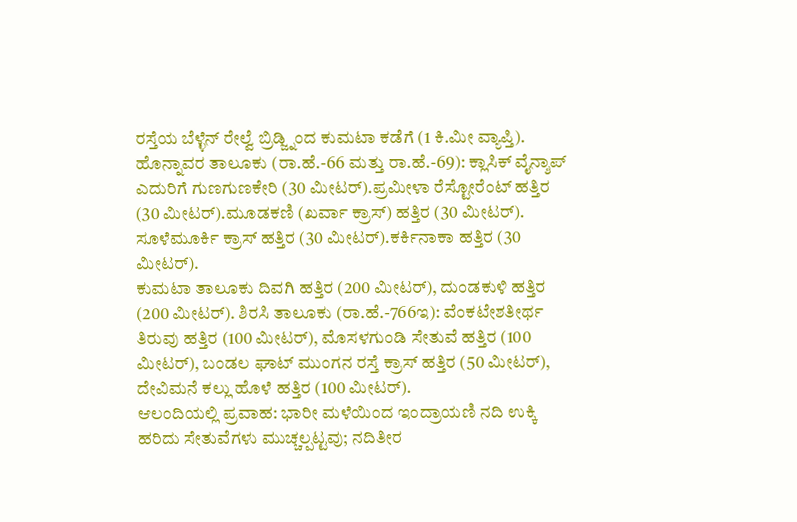ರಸ್ತೆಯ ಬೆಳ್ಳೆನ್ ರೇಲ್ವೆ ಬ್ರಿಡ್ಜ್ನಿಂದ ಕುಮಟಾ ಕಡೆಗೆ (1 ಕಿ.ಮೀ ವ್ಯಾಪ್ತಿ).
ಹೊನ್ನಾವರ ತಾಲೂಕು (ರಾ.ಹೆ.-66 ಮತ್ತು ರಾ.ಹೆ.-69): ಕ್ಲಾಸಿಕ್ ವೈನ್ಶಾಪ್ ಎದುರಿಗೆ ಗುಣಗುಣಕೇರಿ (30 ಮೀಟರ್).ಪ್ರಮೀಳಾ ರೆಸ್ಟೋರೆಂಟ್ ಹತ್ತಿರ (30 ಮೀಟರ್).ಮೂಡಕಣಿ (ಖರ್ವಾ ಕ್ರಾಸ್) ಹತ್ತಿರ (30 ಮೀಟರ್). ಸೂಳೆಮೂರ್ಕಿ ಕ್ರಾಸ್ ಹತ್ತಿರ (30 ಮೀಟರ್).ಕರ್ಕಿನಾಕಾ ಹತ್ತಿರ (30 ಮೀಟರ್).
ಕುಮಟಾ ತಾಲೂಕು ದಿವಗಿ ಹತ್ತಿರ (200 ಮೀಟರ್), ದುಂಡಕುಳಿ ಹತ್ತಿರ (200 ಮೀಟರ್). ಶಿರಸಿ ತಾಲೂಕು (ರಾ.ಹೆ.-766ಇ): ವೆಂಕಟೇಶತೀರ್ಥ ತಿರುವು ಹತ್ತಿರ (100 ಮೀಟರ್), ಮೊಸಳಗುಂಡಿ ಸೇತುವೆ ಹತ್ತಿರ (100 ಮೀಟರ್), ಬಂಡಲ ಘಾಟ್ ಮುಂಗನ ರಸ್ತೆ ಕ್ರಾಸ್ ಹತ್ತಿರ (50 ಮೀಟರ್), ದೇವಿಮನೆ ಕಲ್ಲು ಹೊಳೆ ಹತ್ತಿರ (100 ಮೀಟರ್).
ಆಲಂದಿಯಲ್ಲಿ ಪ್ರವಾಹ: ಭಾರೀ ಮಳೆಯಿಂದ ಇಂದ್ರಾಯಣಿ ನದಿ ಉಕ್ಕಿ ಹರಿದು ಸೇತುವೆಗಳು ಮುಚ್ಚಲ್ಪಟ್ಟವು; ನದಿತೀರ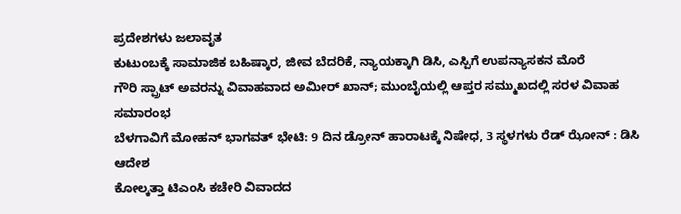ಪ್ರದೇಶಗಳು ಜಲಾವೃತ
ಕುಟುಂಬಕ್ಕೆ ಸಾಮಾಜಿಕ ಬಹಿಷ್ಕಾರ, ಜೀವ ಬೆದರಿಕೆ, ನ್ಯಾಯಕ್ಕಾಗಿ ಡಿಸಿ, ಎಸ್ಪಿಗೆ ಉಪನ್ಯಾಸಕನ ಮೊರೆ
ಗೌರಿ ಸ್ಪ್ರಾಟ್ ಅವರನ್ನು ವಿವಾಹವಾದ ಅಮೀರ್ ಖಾನ್; ಮುಂಬೈಯಲ್ಲಿ ಆಪ್ತರ ಸಮ್ಮುಖದಲ್ಲಿ ಸರಳ ವಿವಾಹ ಸಮಾರಂಭ
ಬೆಳಗಾವಿಗೆ ಮೋಹನ್ ಭಾಗವತ್ ಭೇಟಿ: 9 ದಿನ ಡ್ರೋನ್ ಹಾರಾಟಕ್ಕೆ ನಿಷೇಧ, 3 ಸ್ಥಳಗಳು ರೆಡ್ ಝೋನ್ : ಡಿಸಿ ಆದೇಶ
ಕೋಲ್ಕತ್ತಾ ಟಿಎಂಸಿ ಕಚೇರಿ ವಿವಾದದ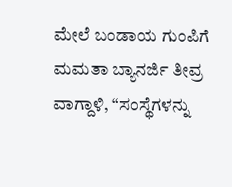ಮೇಲೆ ಬಂಡಾಯ ಗುಂಪಿಗೆ ಮಮತಾ ಬ್ಯಾನರ್ಜಿ ತೀವ್ರ ವಾಗ್ದಾಳಿ, “ಸಂಸ್ಥೆಗಳನ್ನು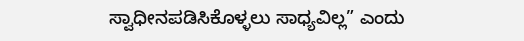ಸ್ವಾಧೀನಪಡಿಸಿಕೊಳ್ಳಲು ಸಾಧ್ಯವಿಲ್ಲ” ಎಂದು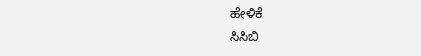ಹೇಳಿಕೆ
ಸಿಸಿಬಿ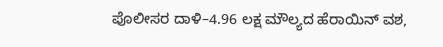ಪೊಲೀಸರ ದಾಳಿ–4.96 ಲಕ್ಷ ಮೌಲ್ಯದ ಹೆರಾಯಿನ್ ವಶ,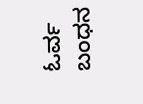ಓರ್ವ ಬಂಧನ